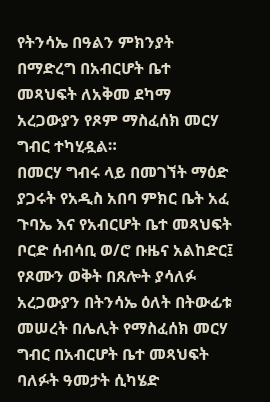የትንሳኤ በዓልን ምክንያት በማድረግ በአብርሆት ቤተ መጻህፍት ለአቅመ ደካማ አረጋውያን የጾም ማስፈሰክ መርሃ ግብር ተካሂዷል።
በመርሃ ግብሩ ላይ በመገኘት ማዕድ ያጋሩት የአዲስ አበባ ምክር ቤት አፈ ጉባኤ እና የአብርሆት ቤተ መጻህፍት ቦርድ ሰብሳቢ ወ/ሮ ቡዜና አልከድር፤ የጾሙን ወቅት በጸሎት ያሳለፉ አረጋውያን በትንሳኤ ዕለት በትውፊቱ መሠረት በሌሊት የማስፈሰክ መርሃ ግብር በአብርሆት ቤተ መጻህፍት ባለፉት ዓመታት ሲካሄድ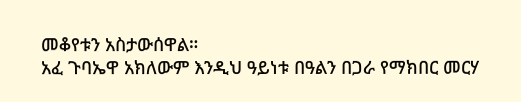መቆየቱን አስታውሰዋል።
አፈ ጉባኤዋ አክለውም እንዲህ ዓይነቱ በዓልን በጋራ የማክበር መርሃ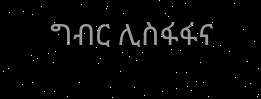ግብር ሊስፋፋና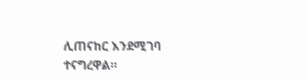ሊጠናከር እንደሚገባ ተናግረዋል።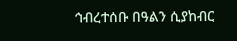ኅብረተሰቡ በዓልን ሲያከብር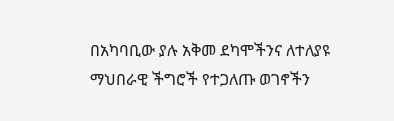በአካባቢው ያሉ አቅመ ደካሞችንና ለተለያዩ ማህበራዊ ችግሮች የተጋለጡ ወገኖችን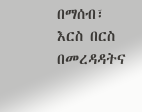በማሰብ፣ እርስ በርስ በመረዳዳትና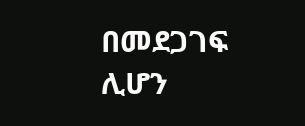በመደጋገፍ ሊሆን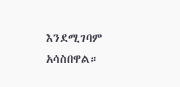እንደሚገባም አሳስበዋል።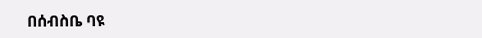በሰብስቤ ባዩ